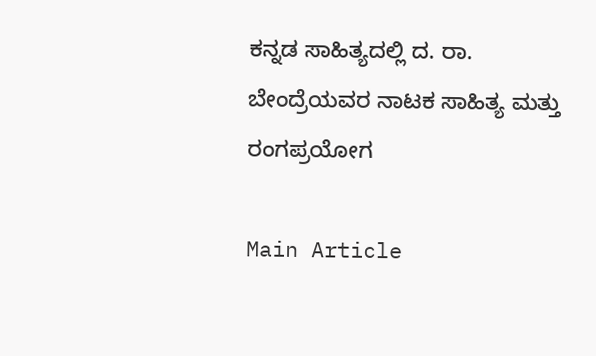ಕನ್ನಡ ಸಾಹಿತ್ಯದಲ್ಲಿ ದ. ರಾ. ಬೇಂದ್ರೆಯವರ ನಾಟಕ ಸಾಹಿತ್ಯ ಮತ್ತು ರಂಗಪ್ರಯೋಗ

Main Article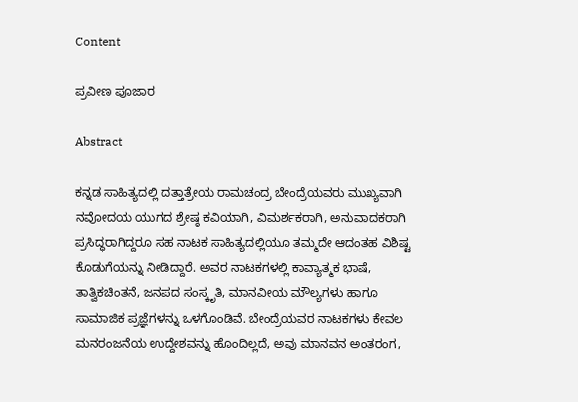Content

ಪ್ರವೀಣ ಪೂಜಾರ

Abstract

ಕನ್ನಡ ಸಾಹಿತ್ಯದಲ್ಲಿ ದತ್ತಾತ್ರೇಯ ರಾಮಚಂದ್ರ ಬೇಂದ್ರೆಯವರು ಮುಖ್ಯವಾಗಿ ನವೋದಯ ಯುಗದ ಶ್ರೇಷ್ಠ ಕವಿಯಾಗಿ, ವಿಮರ್ಶಕರಾಗಿ, ಅನುವಾದಕರಾಗಿ ಪ್ರಸಿದ್ಧರಾಗಿದ್ದರೂ ಸಹ ನಾಟಕ ಸಾಹಿತ್ಯದಲ್ಲಿಯೂ ತಮ್ಮದೇ ಆದಂತಹ ವಿಶಿಷ್ಟ ಕೊಡುಗೆಯನ್ನು ನೀಡಿದ್ದಾರೆ. ಅವರ ನಾಟಕಗಳಲ್ಲಿ ಕಾವ್ಯಾತ್ಮಕ ಭಾಷೆ, ತಾತ್ವಿಕಚಿಂತನೆ, ಜನಪದ ಸಂಸ್ಕೃತಿ, ಮಾನವೀಯ ಮೌಲ್ಯಗಳು ಹಾಗೂ ಸಾಮಾಜಿಕ ಪ್ರಜ್ಞೆಗಳನ್ನು ಒಳಗೊಂಡಿವೆ. ಬೇಂದ್ರೆಯವರ ನಾಟಕಗಳು ಕೇವಲ ಮನರಂಜನೆಯ ಉದ್ದೇಶವನ್ನು ಹೊಂದಿಲ್ಲದೆ, ಅವು ಮಾನವನ ಅಂತರಂಗ,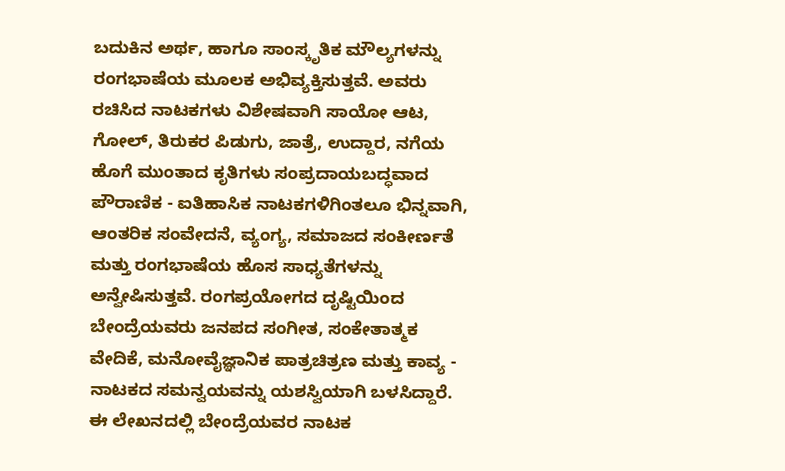ಬದುಕಿನ ಅರ್ಥ, ಹಾಗೂ ಸಾಂಸ್ಕೃತಿಕ ಮೌಲ್ಯಗಳನ್ನು ರಂಗಭಾಷೆಯ ಮೂಲಕ ಅಭಿವ್ಯಕ್ತಿಸುತ್ತವೆ. ಅವರು ರಚಿಸಿದ ನಾಟಕಗಳು ವಿಶೇಷವಾಗಿ ಸಾಯೋ ಆಟ, ಗೋಲ್, ತಿರುಕರ ಪಿಡುಗು, ಜಾತ್ರೆ, ಉದ್ದಾರ, ನಗೆಯ ಹೊಗೆ ಮುಂತಾದ ಕೃತಿಗಳು ಸಂಪ್ರದಾಯಬದ್ಧವಾದ ಪೌರಾಣಿಕ - ಐತಿಹಾಸಿಕ ನಾಟಕಗಳಿಗಿಂತಲೂ ಭಿನ್ನವಾಗಿ, ಆಂತರಿಕ ಸಂವೇದನೆ, ವ್ಯಂಗ್ಯ, ಸಮಾಜದ ಸಂಕೀರ್ಣತೆ ಮತ್ತು ರಂಗಭಾಷೆಯ ಹೊಸ ಸಾಧ್ಯತೆಗಳನ್ನು ಅನ್ವೇಷಿಸುತ್ತವೆ. ರಂಗಪ್ರಯೋಗದ ದೃಷ್ಟಿಯಿಂದ ಬೇಂದ್ರೆಯವರು ಜನಪದ ಸಂಗೀತ, ಸಂಕೇತಾತ್ಮಕ ವೇದಿಕೆ, ಮನೋವೈಜ್ಞಾನಿಕ ಪಾತ್ರಚಿತ್ರಣ ಮತ್ತು ಕಾವ್ಯ - ನಾಟಕದ ಸಮನ್ವಯವನ್ನು ಯಶಸ್ವಿಯಾಗಿ ಬಳಸಿದ್ದಾರೆ. ಈ ಲೇಖನದಲ್ಲಿ ಬೇಂದ್ರೆಯವರ ನಾಟಕ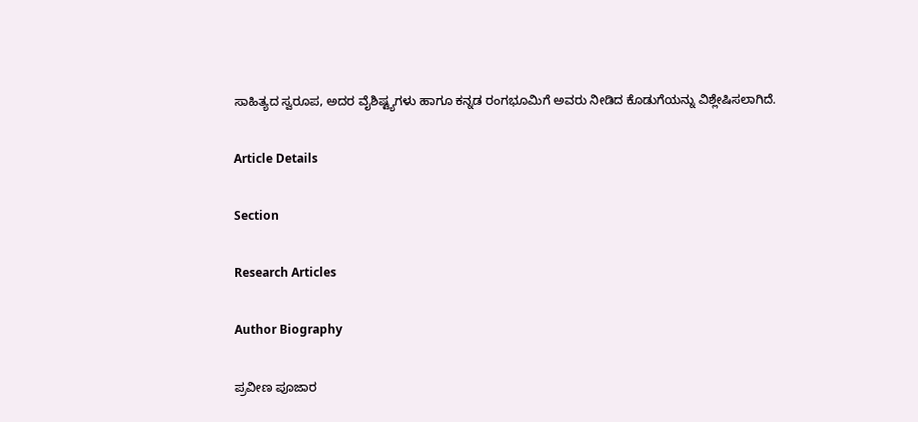ಸಾಹಿತ್ಯದ ಸ್ವರೂಪ, ಅದರ ವೈಶಿಷ್ಟ್ಯಗಳು ಹಾಗೂ ಕನ್ನಡ ರಂಗಭೂಮಿಗೆ ಅವರು ನೀಡಿದ ಕೊಡುಗೆಯನ್ನು ವಿಶ್ಲೇಷಿಸಲಾಗಿದೆ.

Article Details

Section

Research Articles

Author Biography

ಪ್ರವೀಣ ಪೂಜಾರ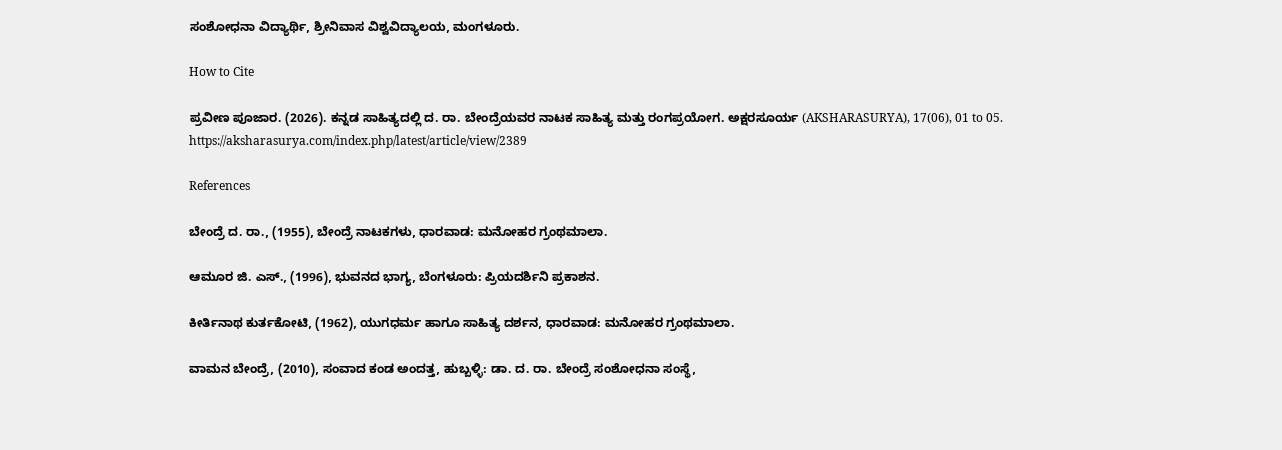ಸಂಶೋಧನಾ ವಿದ್ಯಾರ್ಥಿ, ಶ್ರೀನಿವಾಸ ವಿಶ್ವವಿದ್ಯಾಲಯ, ಮಂಗಳೂರು.

How to Cite

ಪ್ರವೀಣ ಪೂಜಾರ. (2026). ಕನ್ನಡ ಸಾಹಿತ್ಯದಲ್ಲಿ ದ. ರಾ. ಬೇಂದ್ರೆಯವರ ನಾಟಕ ಸಾಹಿತ್ಯ ಮತ್ತು ರಂಗಪ್ರಯೋಗ. ಅಕ್ಷರಸೂರ್ಯ (AKSHARASURYA), 17(06), 01 to 05. https://aksharasurya.com/index.php/latest/article/view/2389

References

ಬೇಂದ್ರೆ ದ. ರಾ., (1955), ಬೇಂದ್ರೆ ನಾಟಕಗಳು, ಧಾರವಾಡ: ಮನೋಹರ ಗ್ರಂಥಮಾಲಾ.

ಆಮೂರ ಜಿ. ಎಸ್., (1996), ಭುವನದ ಭಾಗ್ಯ, ಬೆಂಗಳೂರು: ಪ್ರಿಯದರ್ಶಿನಿ ಪ್ರಕಾಶನ.

ಕೀರ್ತಿನಾಥ ಕುರ್ತಕೋಟಿ, (1962), ಯುಗಧರ್ಮ ಹಾಗೂ ಸಾಹಿತ್ಯ ದರ್ಶನ, ಧಾರವಾಡ: ಮನೋಹರ ಗ್ರಂಥಮಾಲಾ.

ವಾಮನ ಬೇಂದ್ರೆ, (2010), ಸಂವಾದ ಕಂಡ ಅಂದತ್ತ, ಹುಬ್ಬಳ್ಳಿ: ಡಾ. ದ. ರಾ. ಬೇಂದ್ರೆ ಸಂಶೋಧನಾ ಸಂಸ್ಥೆ,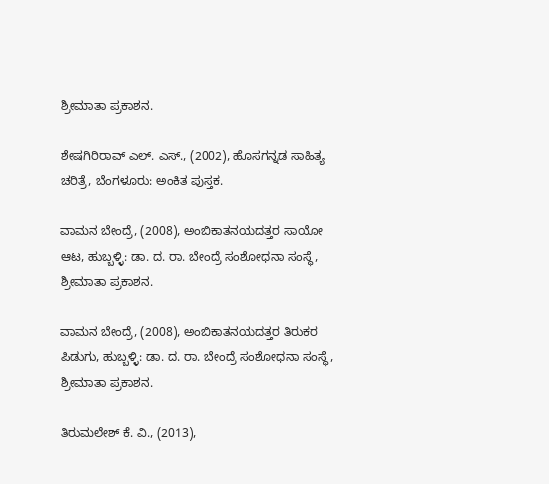ಶ್ರೀಮಾತಾ ಪ್ರಕಾಶನ.

ಶೇಷಗಿರಿರಾವ್ ಎಲ್. ಎಸ್., (2002), ಹೊಸಗನ್ನಡ ಸಾಹಿತ್ಯ ಚರಿತ್ರೆ, ಬೆಂಗಳೂರು: ಅಂಕಿತ ಪುಸ್ತಕ.

ವಾಮನ ಬೇಂದ್ರೆ, (2008), ಅಂಬಿಕಾತನಯದತ್ತರ ಸಾಯೋ ಆಟ, ಹುಬ್ಬಳ್ಳಿ: ಡಾ. ದ. ರಾ. ಬೇಂದ್ರೆ ಸಂಶೋಧನಾ ಸಂಸ್ಥೆ, ಶ್ರೀಮಾತಾ ಪ್ರಕಾಶನ.

ವಾಮನ ಬೇಂದ್ರೆ, (2008), ಅಂಬಿಕಾತನಯದತ್ತರ ತಿರುಕರ ಪಿಡುಗು, ಹುಬ್ಬಳ್ಳಿ: ಡಾ. ದ. ರಾ. ಬೇಂದ್ರೆ ಸಂಶೋಧನಾ ಸಂಸ್ಥೆ, ಶ್ರೀಮಾತಾ ಪ್ರಕಾಶನ.

ತಿರುಮಲೇಶ್ ಕೆ. ವಿ., (2013),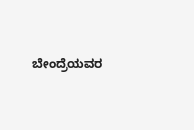ಬೇಂದ್ರೆಯವರ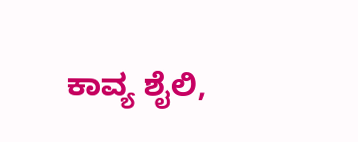ಕಾವ್ಯ ಶೈಲಿ,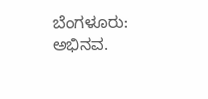ಬೆಂಗಳೂರು: ಅಭಿನವ.